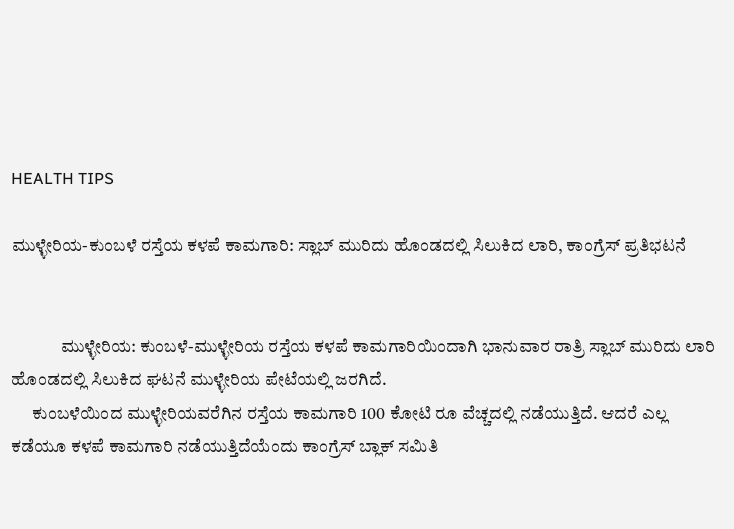HEALTH TIPS

ಮುಳ್ಳೇರಿಯ-ಕುಂಬಳೆ ರಸ್ತೆಯ ಕಳಪೆ ಕಾಮಗಾರಿ: ಸ್ಲಾಬ್ ಮುರಿದು ಹೊಂಡದಲ್ಲಿ ಸಿಲುಕಿದ ಲಾರಿ, ಕಾಂಗ್ರೆಸ್ ಪ್ರತಿಭಟನೆ


              ಮುಳ್ಳೇರಿಯ: ಕುಂಬಳೆ-ಮುಳ್ಳೇರಿಯ ರಸ್ತೆಯ ಕಳಪೆ ಕಾಮಗಾರಿಯಿಂದಾಗಿ ಭಾನುವಾರ ರಾತ್ರಿ ಸ್ಲಾಬ್ ಮುರಿದು ಲಾರಿ ಹೊಂಡದಲ್ಲಿ ಸಿಲುಕಿದ ಘಟನೆ ಮುಳ್ಳೇರಿಯ ಪೇಟೆಯಲ್ಲಿ ಜರಗಿದೆ.
      ಕುಂಬಳೆಯಿಂದ ಮುಳ್ಳೇರಿಯವರೆಗಿನ ರಸ್ತೆಯ ಕಾಮಗಾರಿ 100 ಕೋಟಿ ರೂ ವೆಚ್ಚದಲ್ಲಿ ನಡೆಯುತ್ತಿದೆ. ಆದರೆ ಎಲ್ಲ ಕಡೆಯೂ ಕಳಪೆ ಕಾಮಗಾರಿ ನಡೆಯುತ್ತಿದೆಯೆಂದು ಕಾಂಗ್ರೆಸ್ ಬ್ಲಾಕ್ ಸಮಿತಿ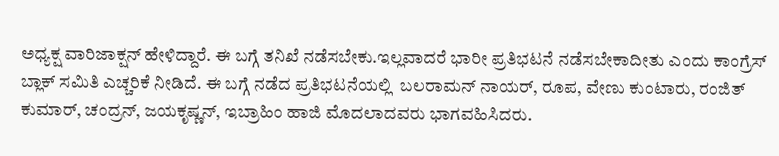ಅಧ್ಯಕ್ಷ ವಾರಿಜಾಕ್ಷನ್ ಹೇಳಿದ್ದಾರೆ. ಈ ಬಗ್ಗೆ ತನಿಖೆ ನಡೆಸಬೇಕು.ಇಲ್ಲವಾದರೆ ಭಾರೀ ಪ್ರತಿಭಟನೆ ನಡೆಸಬೇಕಾದೀತು ಎಂದು ಕಾಂಗ್ರೆಸ್ ಬ್ಲಾಕ್ ಸಮಿತಿ ಎಚ್ಚರಿಕೆ ನೀಡಿದೆ. ಈ ಬಗ್ಗೆ ನಡೆದ ಪ್ರತಿಭಟನೆಯಲ್ಲಿ  ಬಲರಾಮನ್ ನಾಯರ್, ರೂಪ, ವೇಣು ಕುಂಟಾರು, ರಂಜಿತ್ ಕುಮಾರ್, ಚಂದ್ರನ್, ಜಯಕೃಷ್ಣನ್, ಇಬ್ರಾಹಿಂ ಹಾಜಿ ಮೊದಲಾದವರು ಭಾಗವಹಿಸಿದರು.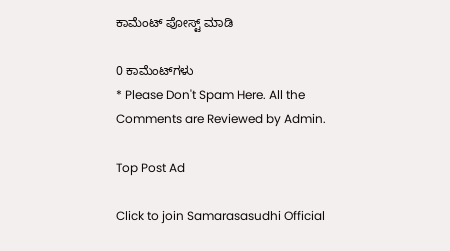ಕಾಮೆಂಟ್‌‌ ಪೋಸ್ಟ್‌ ಮಾಡಿ

0 ಕಾಮೆಂಟ್‌ಗಳು
* Please Don't Spam Here. All the Comments are Reviewed by Admin.

Top Post Ad

Click to join Samarasasudhi Official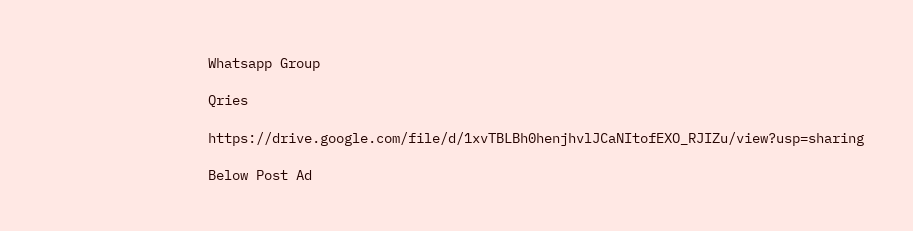Whatsapp Group

Qries

https://drive.google.com/file/d/1xvTBLBh0henjhvlJCaNItofEXO_RJIZu/view?usp=sharing

Below Post Ad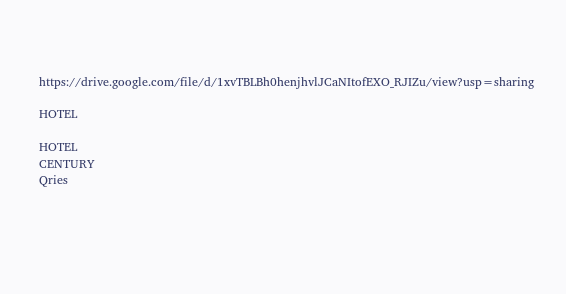https://drive.google.com/file/d/1xvTBLBh0henjhvlJCaNItofEXO_RJIZu/view?usp=sharing

HOTEL

HOTEL
CENTURY
Qries